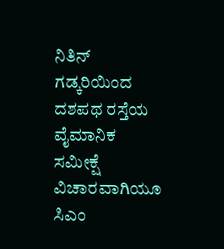ನಿತಿನ್ ಗಡ್ಕರಿಯಿಂದ ದಶಪಥ ರಸ್ತೆಯ ವೈಮಾನಿಕ ಸಮೀಕ್ಷೆ ವಿಚಾರವಾಗಿಯೂ ಸಿಎಂ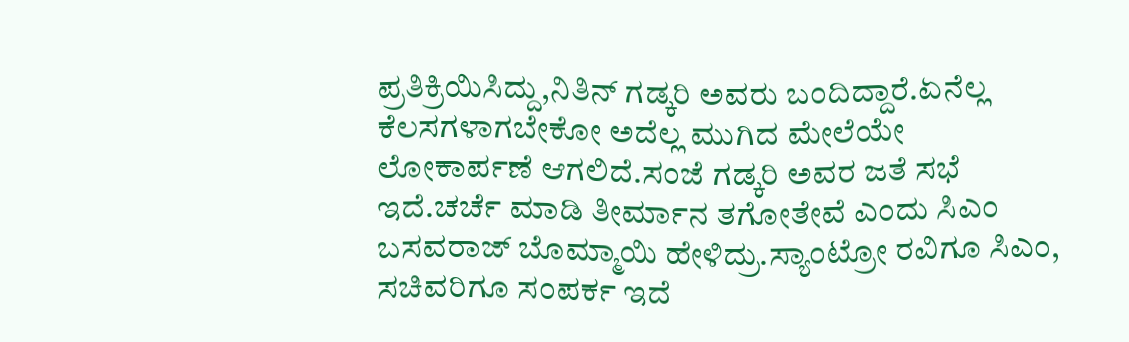ಪ್ರತಿಕ್ರಿಯಿಸಿದ್ದು,ನಿತಿನ್ ಗಡ್ಕರಿ ಅವರು ಬಂದಿದ್ದಾರೆ.ಏನೆಲ್ಲ ಕೆಲಸಗಳಾಗಬೇಕೋ ಅದೆಲ್ಲ ಮುಗಿದ ಮೇಲೆಯೇ ಲೋಕಾರ್ಪಣೆ ಆಗಲಿದೆ.ಸಂಜೆ ಗಡ್ಕರಿ ಅವರ ಜತೆ ಸಭೆ ಇದೆ.ಚರ್ಚೆ ಮಾಡಿ ತೀರ್ಮಾನ ತಗೋತೇವೆ ಎಂದು ಸಿಎಂ ಬಸವರಾಜ್ ಬೊಮ್ಮಾಯಿ ಹೇಳಿದ್ರು.ಸ್ಯಾಂಟ್ರೋ ರವಿಗೂ ಸಿಎಂ, ಸಚಿವರಿಗೂ ಸಂಪರ್ಕ ಇದೆ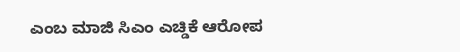ಎಂಬ ಮಾಜಿ ಸಿಎಂ ಎಚ್ಡಿಕೆ ಆರೋಪ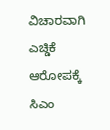ವಿಚಾರವಾಗಿ ಎಚ್ಡಿಕೆ ಆರೋಪಕ್ಕೆ ಸಿಎಂ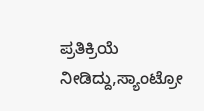ಪ್ರತಿಕ್ರಿಯೆ ನೀಡಿದ್ದು,ಸ್ಯಾಂಟ್ರೋ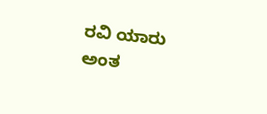ರವಿ ಯಾರು ಅಂತ